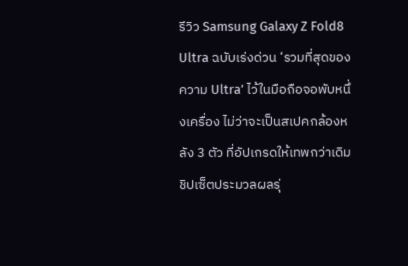รีวิว Samsung Galaxy Z Fold8 Ultra ฉบับเร่งด่วน ‘รวมที่สุดของความ Ultra’ ไว้ในมือถือจอพับหนึ่งเครื่อง ไม่ว่าจะเป็นสเปคกล้องหลัง 3 ตัว ที่อัปเกรดให้เทพกว่าเดิม ชิปเซ็ตประมวลผลรุ่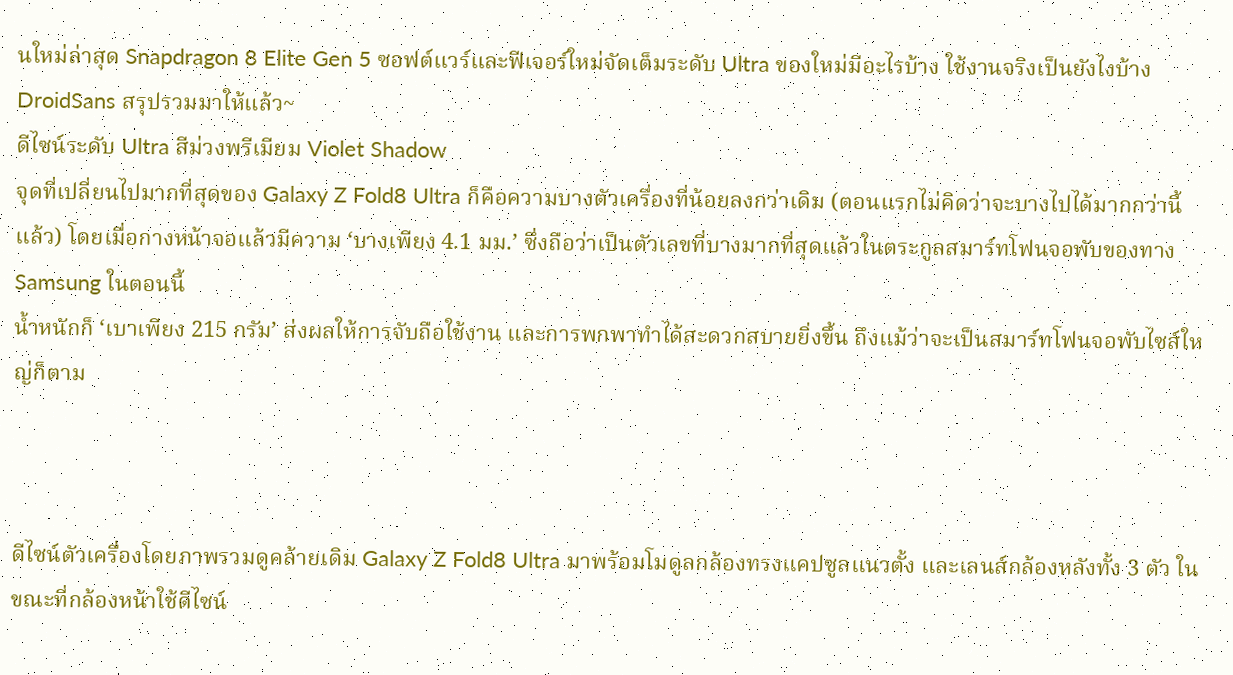นใหม่ล่าสุด Snapdragon 8 Elite Gen 5 ซอฟต์แวร์และฟีเจอร์ใหม่จัดเต็มระดับ Ultra ของใหม่มีอะไรบ้าง ใช้งานจริงเป็นยังไงบ้าง DroidSans สรุปรวมมาให้แล้ว~
ดีไซน์ระดับ Ultra สีม่วงพรีเมียม Violet Shadow
จุดที่เปลี่ยนไปมากที่สุดของ Galaxy Z Fold8 Ultra ก็คือความบางตัวเครื่องที่น้อยลงกว่าเดิม (ตอนแรกไม่คิดว่าจะบางไปได้มากกว่านี้แล้ว) โดยเมื่อกางหน้าจอแล้วมีความ ‘บางเพียง 4.1 มม.’ ซึ่งถือว่าเป็นตัวเลขที่บางมากที่สุดแล้วในตระกูลสมาร์ทโฟนจอพับของทาง Samsung ในตอนนี้
น้ำหนักก็ ‘เบาเพียง 215 กรัม’ ส่งผลให้การจับถือใช้งาน และการพกพาทำได้สะดวกสบายยิ่งขึ้น ถึงแม้ว่าจะเป็นสมาร์ทโฟนจอพับไซส์ใหญ่ก็ตาม



ดีไซน์ตัวเครื่องโดยภาพรวมดูคล้ายเดิม Galaxy Z Fold8 Ultra มาพร้อมโมดูลกล้องทรงแคปซูลแนวตั้ง และเลนส์กล้องหลังทั้ง 3 ตัว ในขณะที่กล้องหน้าใช้ดีไซน์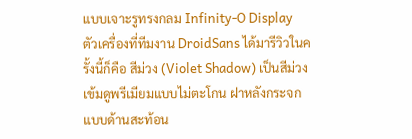แบบเจาะรูทรงกลม Infinity-O Display
ตัวเครื่องที่ทีมงาน DroidSans ได้มารีวิวในครั้งนี้ก็คือ สีม่วง (Violet Shadow) เป็นสีม่วงเข้มดูพรีเมียมแบบไม่ตะโกน ฝาหลังกระจกแบบด้านสะท้อน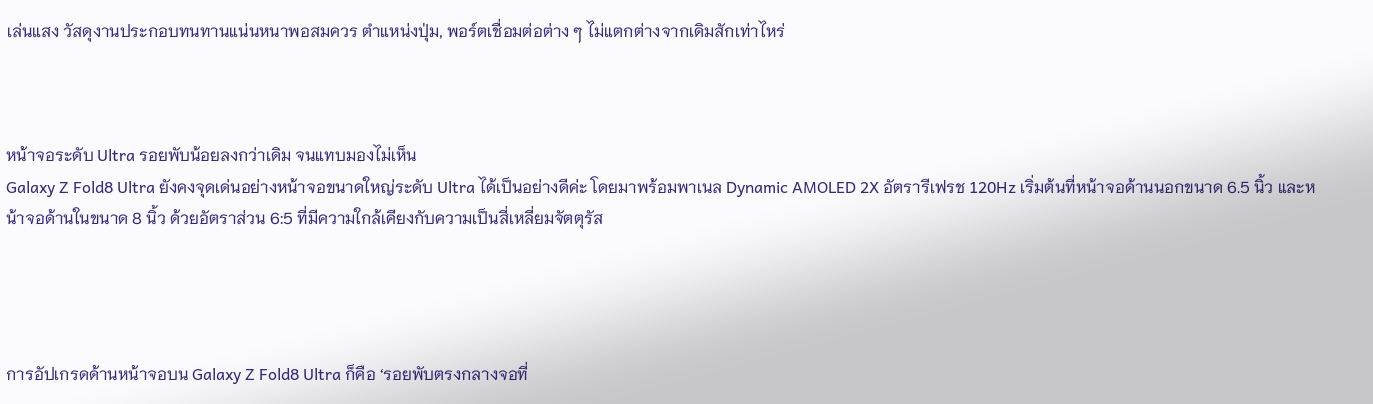เล่นแสง วัสดุงานประกอบทนทานแน่นหนาพอสมควร ตำแหน่งปุ่ม, พอร์ตเชื่อมต่อต่าง ๆ ไม่แตกต่างจากเดิมสักเท่าไหร่



หน้าจอระดับ Ultra รอยพับน้อยลงกว่าเดิม จนแทบมองไม่เห็น
Galaxy Z Fold8 Ultra ยังคงจุดเด่นอย่างหน้าจอขนาดใหญ่ระดับ Ultra ได้เป็นอย่างดีค่ะ โดยมาพร้อมพาเนล Dynamic AMOLED 2X อัตรารีเฟรช 120Hz เริ่มต้นที่หน้าจอด้านนอกขนาด 6.5 นิ้ว และหน้าจอด้านในขนาด 8 นิ้ว ด้วยอัตราส่วน 6:5 ที่มีความใกล้เคียงกับความเป็นสี่เหลี่ยมจัตตุรัส




การอัปเกรดด้านหน้าจอบน Galaxy Z Fold8 Ultra ก็คือ ‘รอยพับตรงกลางจอที่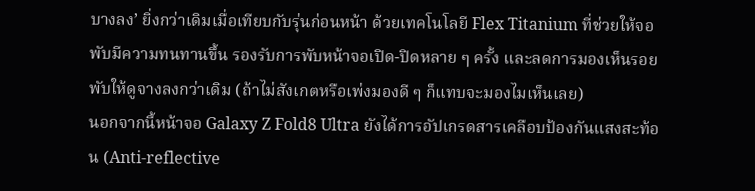บางลง’ ยิ่งกว่าเดิมเมื่อเทียบกับรุ่นก่อนหน้า ด้วยเทคโนโลยี Flex Titanium ที่ช่วยให้จอพับมีความทนทานขึ้น รองรับการพับหน้าจอเปิด-ปิดหลาย ๆ ครั้ง และลดการมองเห็นรอยพับให้ดูจางลงกว่าเดิม (ถ้าไม่สังเกตหรือเพ่งมองดี ๆ ก็แทบจะมองไมเห็นเลย)
นอกจากนี้หน้าจอ Galaxy Z Fold8 Ultra ยังได้การอัปเกรดสารเคลือบป้องกันแสงสะท้อน (Anti-reflective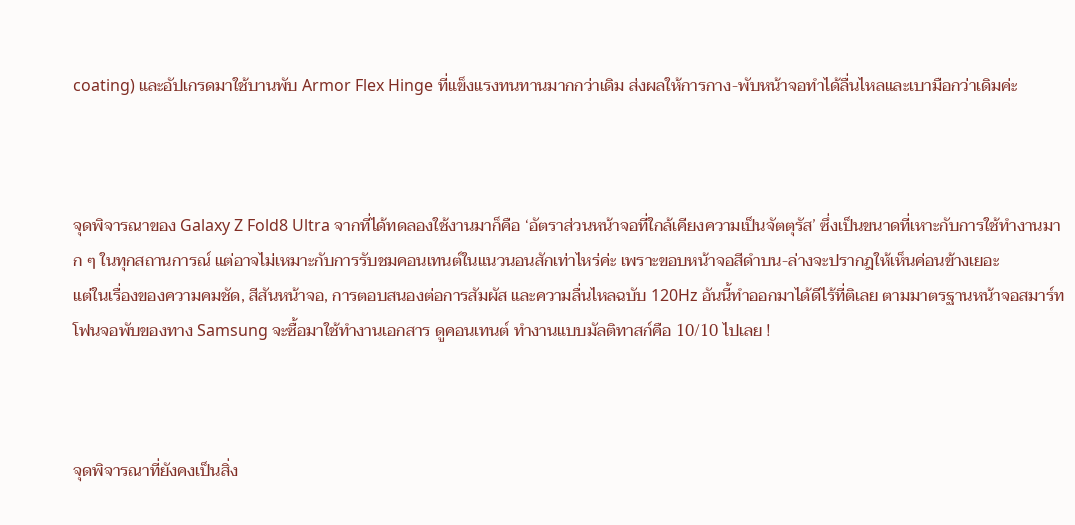coating) และอัปเกรดมาใช้บานพับ Armor Flex Hinge ที่แข็งแรงทนทานมากกว่าเดิม ส่งผลให้การกาง-พับหน้าจอทำได้ลื่นไหลและเบามือกว่าเดิมค่ะ



จุดพิจารณาของ Galaxy Z Fold8 Ultra จากที่ได้ทดลองใช้งานมาก็คือ ‘อัตราส่วนหน้าจอที่ใกล้เคียงความเป็นจัตตุรัส’ ซึ่งเป็นขนาดที่เหาะกับการใช้ทำงานมาก ๆ ในทุกสถานการณ์ แต่อาจไม่เหมาะกับการรับชมคอนเทนต์ในแนวนอนสักเท่าไหร่ค่ะ เพราะขอบหน้าจอสีดำบน-ล่างจะปรากฎให้เห็นค่อนข้างเยอะ
แต่ในเรื่องของความคมชัด, สีสันหน้าจอ, การตอบสนองต่อการสัมผัส และความลื่นไหลฉบับ 120Hz อันนี้ทำออกมาได้ดีไร้ที่ติเลย ตามมาตรฐานหน้าจอสมาร์ทโฟนจอพับของทาง Samsung จะซื้อมาใช้ทำงานเอกสาร ดูคอนเทนต์ ทำงานแบบมัลติทาสก์คือ 10/10 ไปเลย !



จุดพิจารณาที่ยังคงเป็นสิ่ง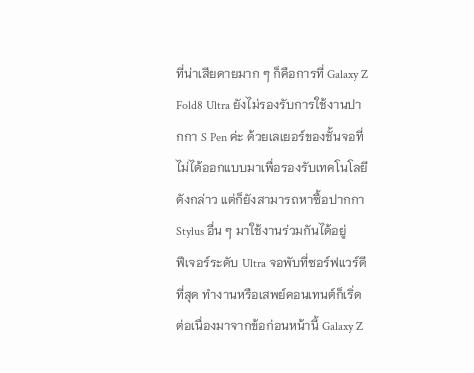ที่น่าเสียดายมาก ๆ ก็คือการที่ Galaxy Z Fold8 Ultra ยังไม่รองรับการใช้งานปากกา S Pen ค่ะ ด้วยเลเยอร์ของชั้นจอที่ไม่ได้ออกแบบมาเพื่อรองรับเทคโนโลยีดังกล่าว แต่ก็ยังสามารถหาซื้อปากกา Stylus อื่น ๆ มาใช้งานร่วมกันได้อยู่
ฟีเจอร์ระดับ Ultra จอพับที่ซอร์ฟแวร์ดีที่สุด ทำงานหรือเสพย์คอนเทนต์ก็เริ่ด
ต่อเนื่องมาจากข้อก่อนหน้านี้ Galaxy Z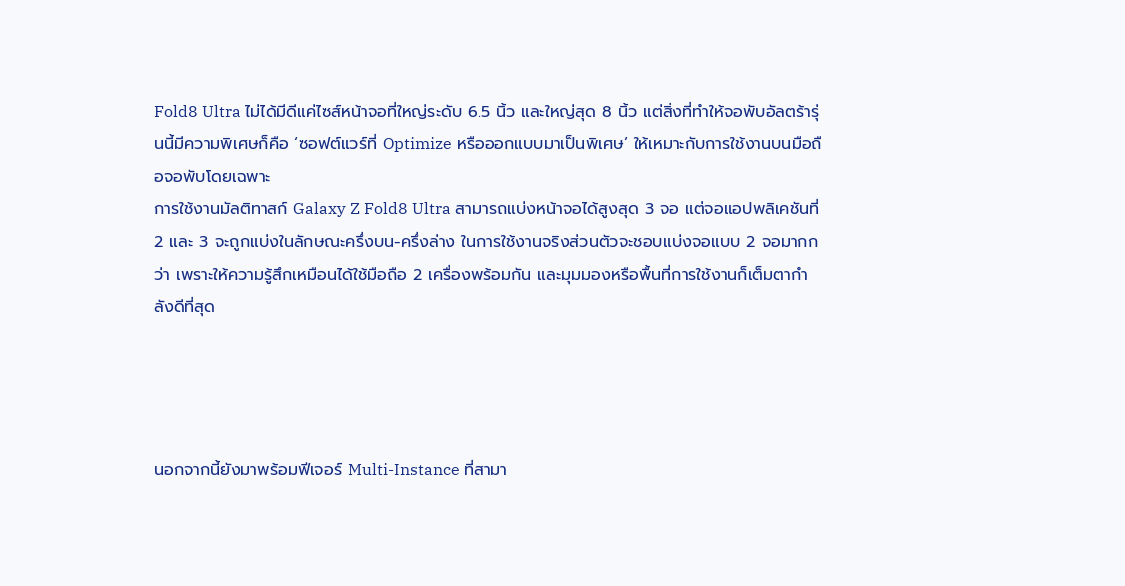Fold8 Ultra ไม่ได้มีดีแค่ไซส์หน้าจอที่ใหญ่ระดับ 6.5 นิ้ว และใหญ่สุด 8 นิ้ว แต่สิ่งที่ทำให้จอพับอัลตร้ารุ่นนี้มีความพิเศษก็คือ ‘ซอฟต์แวร์ที่ Optimize หรือออกแบบมาเป็นพิเศษ’ ให้เหมาะกับการใช้งานบนมือถือจอพับโดยเฉพาะ
การใช้งานมัลติทาสก์ Galaxy Z Fold8 Ultra สามารถแบ่งหน้าจอได้สูงสุด 3 จอ แต่จอแอปพลิเคชันที่ 2 และ 3 จะถูกแบ่งในลักษณะครึ่งบน-ครึ่งล่าง ในการใช้งานจริงส่วนตัวจะชอบแบ่งจอแบบ 2 จอมากกว่า เพราะให้ความรู้สึกเหมือนได้ใช้มือถือ 2 เครื่องพร้อมกัน และมุมมองหรือพื้นที่การใช้งานก็เต็มตากำลังดีที่สุด




นอกจากนี้ยังมาพร้อมฟีเจอร์ Multi-Instance ที่สามา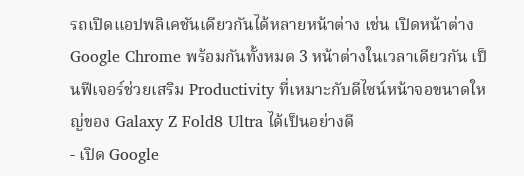รถเปิดแอปพลิเคชันเดียวกันได้หลายหน้าต่าง เช่น เปิดหน้าต่าง Google Chrome พร้อมกันทั้งหมด 3 หน้าต่างในเวลาเดียวกัน เป็นฟีเจอร์ช่วยเสริม Productivity ที่เหมาะกับดีไซน์หน้าจอขนาดใหญ่ของ Galaxy Z Fold8 Ultra ได้เป็นอย่างดี
- เปิด Google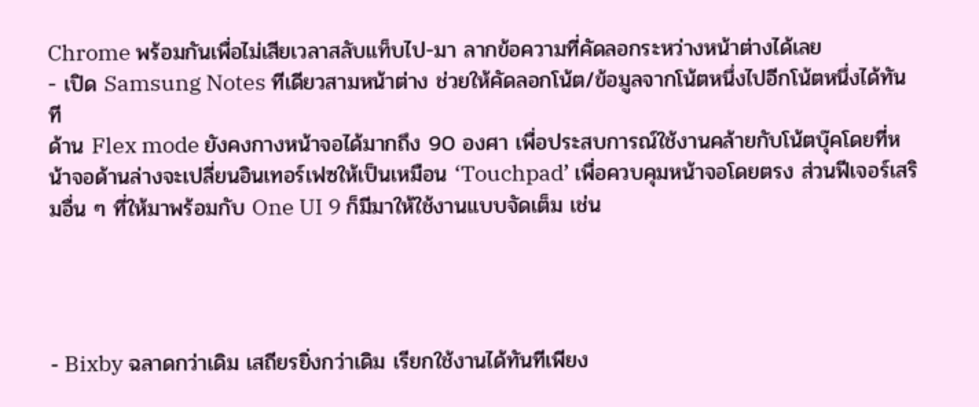Chrome พร้อมกันเพื่อไม่เสียเวลาสลับแท็บไป-มา ลากข้อความที่คัดลอกระหว่างหน้าต่างได้เลย
- เปิด Samsung Notes ทีเดียวสามหน้าต่าง ช่วยให้คัดลอกโน้ต/ข้อมูลจากโน้ตหนึ่งไปอีกโน้ตหนึ่งได้ทันที
ด้าน Flex mode ยังคงกางหน้าจอได้มากถึง 90 องศา เพื่อประสบการณ์ใช้งานคล้ายกับโน้ตบุ๊คโดยที่หน้าจอด้านล่างจะเปลี่ยนอินเทอร์เฟซให้เป็นเหมือน ‘Touchpad’ เพื่อควบคุมหน้าจอโดยตรง ส่วนฟีเจอร์เสริมอื่น ๆ ที่ให้มาพร้อมกับ One UI 9 ก็มีมาให้ใช้งานแบบจัดเต็ม เช่น




- Bixby ฉลาดกว่าเดิม เสถียรยิ่งกว่าเดิม เรียกใช้งานได้ทันทีเพียง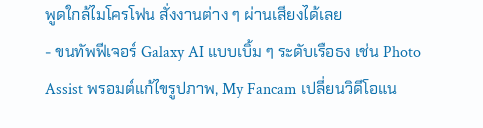พูดใกล้ไมโครโฟน สั่งงานต่าง ๆ ผ่านเสียงได้เลย
- ขนทัพฟีเจอร์ Galaxy AI แบบเบิ้ม ๆ ระดับเรือธง เช่น Photo Assist พรอมต์แก้ไขรูปภาพ, My Fancam เปลี่ยนวิดีโอแน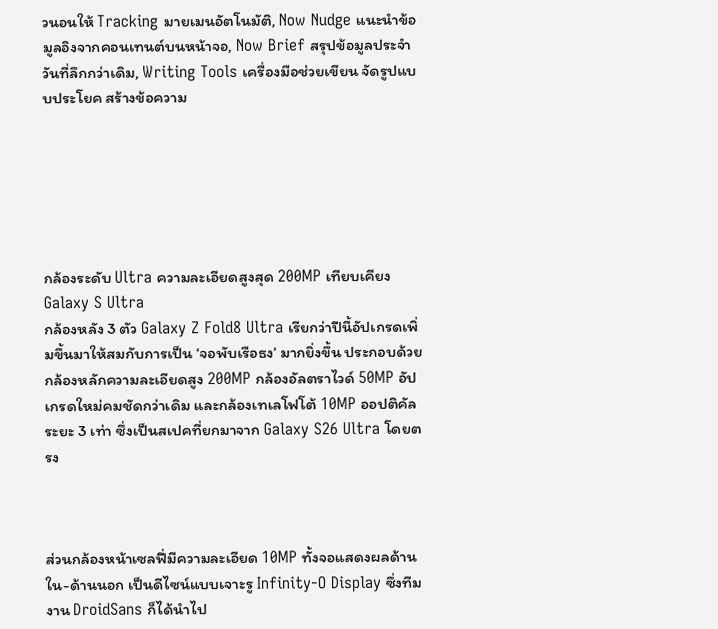วนอนให้ Tracking มายเมนอัตโนมัติ, Now Nudge แนะนำข้อมูลอิงจากคอนเทนต์บนหน้าจอ, Now Brief สรุปข้อมูลประจำวันที่ลึกกว่าเดิม, Writing Tools เครื่องมือช่วยเขียน จัดรูปแบบประโยค สร้างข้อความ






กล้องระดับ Ultra ความละเอียดสูงสุด 200MP เทียบเคียง Galaxy S Ultra
กล้องหลัง 3 ตัว Galaxy Z Fold8 Ultra เรียกว่าปีนี้อัปเกรดเพิ่มขึ้นมาให้สมกับการเป็น ‘จอพับเรือธง’ มากยิ่งขึ้น ประกอบด้วยกล้องหลักความละเอียดสูง 200MP กล้องอัลตราไวด์ 50MP อัปเกรดใหม่คมชัดกว่าเดิม และกล้องเทเลโฟโต้ 10MP ออปติคัลระยะ 3 เท่า ซึ่งเป็นสเปคที่ยกมาจาก Galaxy S26 Ultra โดยตรง



ส่วนกล้องหน้าเซลฟี่มีความละเอียด 10MP ทั้งจอแสดงผลด้านใน-ด้านนอก เป็นดีไซน์แบบเจาะรู Infinity-O Display ซึ่งทีมงาน DroidSans ก็ได้นำไป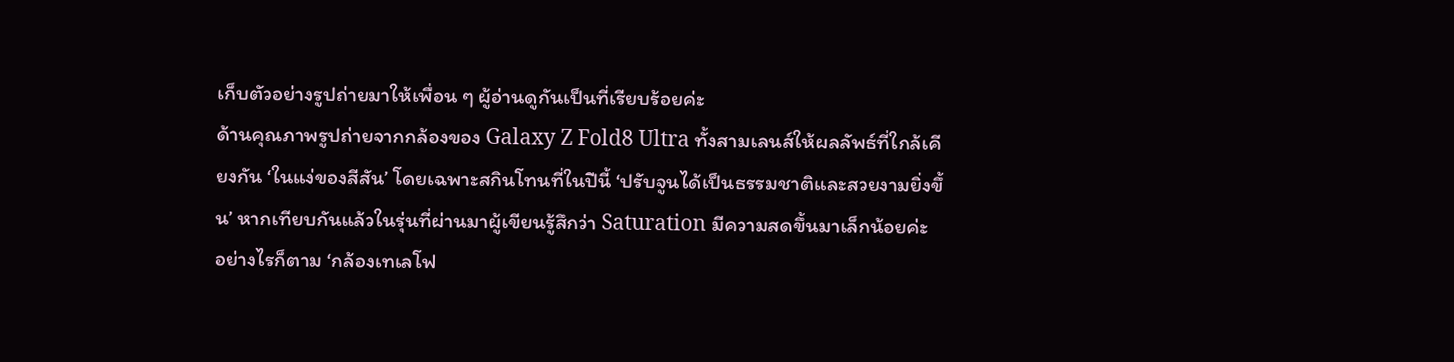เก็บตัวอย่างรูปถ่ายมาให้เพื่อน ๆ ผู้อ่านดูกันเป็นที่เรียบร้อยค่ะ
ด้านคุณภาพรูปถ่ายจากกล้องของ Galaxy Z Fold8 Ultra ทั้งสามเลนส์ให้ผลลัพธ์ที่ใกล้เคียงกัน ‘ในแง่ของสีสัน’ โดยเฉพาะสกินโทนที่ในปีนี้ ‘ปรับจูนได้เป็นธรรมชาติและสวยงามยิ่งขึ้น’ หากเทียบกันแล้วในรุ่นที่ผ่านมาผู้เขียนรู้สึกว่า Saturation มีความสดขึ้นมาเล็กน้อยค่ะ
อย่างไรก็ตาม ‘กล้องเทเลโฟ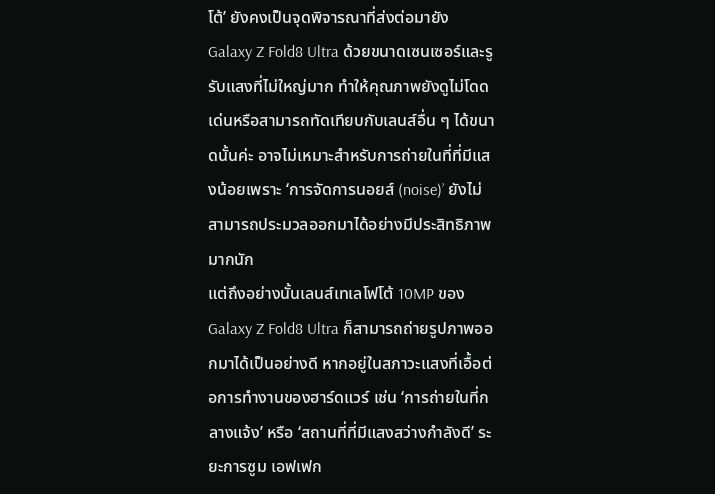โต้’ ยังคงเป็นจุดพิจารณาที่ส่งต่อมายัง Galaxy Z Fold8 Ultra ด้วยขนาดเซนเซอร์และรูรับแสงที่ไม่ใหญ่มาก ทำให้คุณภาพยังดูไม่โดดเด่นหรือสามารถทัดเทียบกับเลนส์อื่น ๆ ได้ขนาดนั้นค่ะ อาจไม่เหมาะสำหรับการถ่ายในที่ที่มีแสงน้อยเพราะ ‘การจัดการนอยส์ (noise)’ ยังไม่สามารถประมวลออกมาได้อย่างมีประสิทธิภาพมากนัก
แต่ถึงอย่างนั้นเลนส์เทเลโฟโต้ 10MP ของ Galaxy Z Fold8 Ultra ก็สามารถถ่ายรูปภาพออกมาได้เป็นอย่างดี หากอยู่ในสภาวะแสงที่เอื้อต่อการทำงานของฮาร์ดแวร์ เช่น ‘การถ่ายในที่กลางแจ้ง’ หรือ ‘สถานที่ที่มีแสงสว่างกำลังดี’ ระยะการซูม เอฟเฟก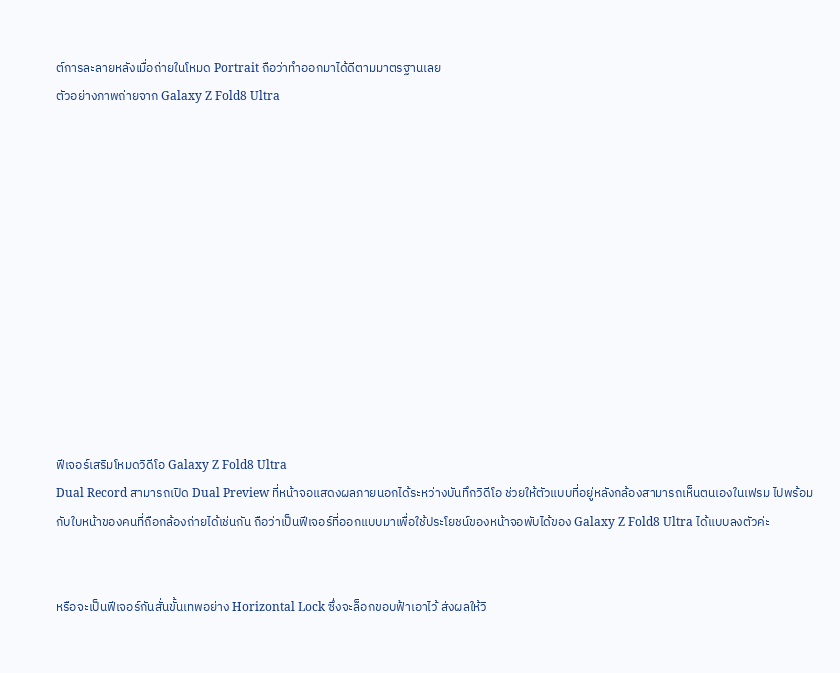ต์การละลายหลังเมื่อถ่ายในโหมด Portrait ถือว่าทำออกมาได้ดีตามมาตรฐานเลย
ตัวอย่างภาพถ่ายจาก Galaxy Z Fold8 Ultra












ฟีเจอร์เสริมโหมดวิดีโอ Galaxy Z Fold8 Ultra
Dual Record สามารถเปิด Dual Preview ที่หน้าจอแสดงผลภายนอกได้ระหว่างบันทึกวิดีโอ ช่วยให้ตัวแบบที่อยู่หลังกล้องสามารถเห็นตนเองในเฟรม ไปพร้อมกับใบหน้าของคนที่ถือกล้องถ่ายได้เช่นกัน ถือว่าเป็นฟีเจอร์ที่ออกแบบมาเพื่อใช้ประโยชน์ของหน้าจอพับได้ของ Galaxy Z Fold8 Ultra ได้แบบลงตัวค่ะ


หรือจะเป็นฟีเจอร์กันสั่นขั้นเทพอย่าง Horizontal Lock ซึ่งจะล็อกขอบฟ้าเอาไว้ ส่งผลให้วิ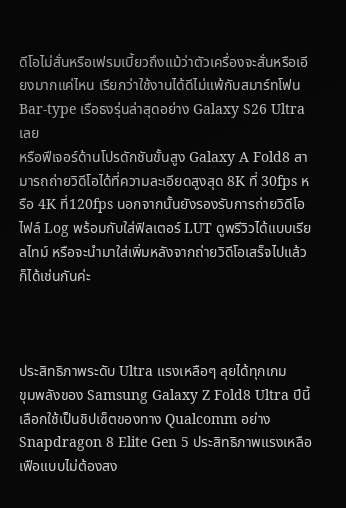ดีโอไม่สั่นหรือเฟรมเบี้ยวถึงแม้ว่าตัวเครื่องจะสั่นหรือเอียงมากแค่ไหน เรียกว่าใช้งานได้ดีไม่แพ้กับสมาร์ทโฟน Bar-type เรือธงรุ่นล่าสุดอย่าง Galaxy S26 Ultra เลย
หรือฟีเจอร์ด้านโปรดักชันขั้นสูง Galaxy A Fold8 สามารถถ่ายวิดีโอได้ที่ความละเอียดสูงสุด 8K ที่ 30fps หรือ 4K ที่120fps นอกจากนั้นยังรองรับการถ่ายวิดีโอไฟล์ Log พร้อมกับใส่ฟิลเตอร์ LUT ดูพรีวิวได้แบบเรียลไทม์ หรือจะนำมาใส่เพิ่มหลังจากถ่ายวิดีโอเสร็จไปแล้วก็ได้เช่นกันค่ะ



ประสิทธิภาพระดับ Ultra แรงเหลือๆ ลุยได้ทุกเกม
ขุมพลังของ Samsung Galaxy Z Fold8 Ultra ปีนี้เลือกใช้เป็นชิปเซ็ตของทาง Qualcomm อย่าง Snapdragon 8 Elite Gen 5 ประสิทธิภาพแรงเหลือเฟือแบบไม่ต้องสง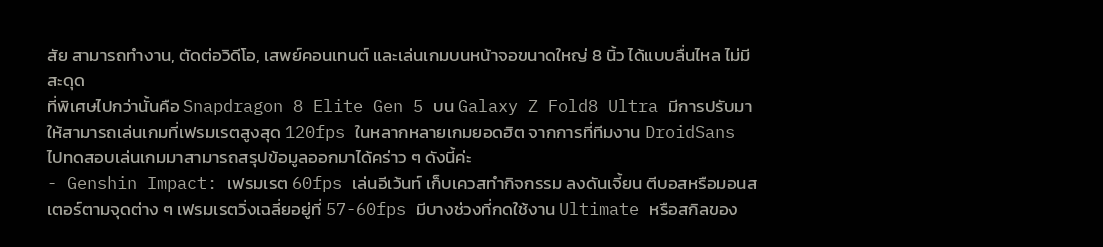สัย สามารถทำงาน, ตัดต่อวิดีโอ, เสพย์คอนเทนต์ และเล่นเกมบนหน้าจอขนาดใหญ่ 8 นิ้ว ได้แบบลื่นไหล ไม่มีสะดุด
ที่พิเศษไปกว่านั้นคือ Snapdragon 8 Elite Gen 5 บน Galaxy Z Fold8 Ultra มีการปรับมาให้สามารถเล่นเกมที่เฟรมเรตสูงสุด 120fps ในหลากหลายเกมยอดฮิต จากการที่ทีมงาน DroidSans ไปทดสอบเล่นเกมมาสามารถสรุปข้อมูลออกมาได้คร่าว ๆ ดังนี้ค่ะ
- Genshin Impact: เฟรมเรต 60fps เล่นอีเว้นท์ เก็บเควสทำกิจกรรม ลงดันเจี้ยน ตีบอสหรือมอนสเตอร์ตามจุดต่าง ๆ เฟรมเรตวิ่งเฉลี่ยอยู่ที่ 57-60fps มีบางช่วงที่กดใช้งาน Ultimate หรือสกิลของ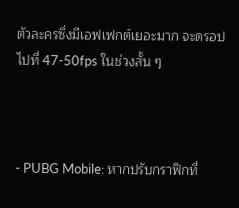ตัวละครซึ่งมีเอฟเฟกต์เยอะมาก จะดรอปไปที่ 47-50fps ในช่วงสั้น ๆ



- PUBG Mobile: หากปรับกราฟิกที่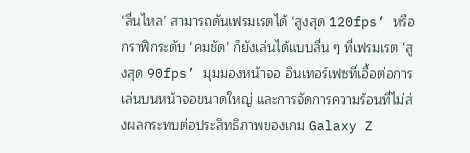‘ลื่นไหล’ สามารถดันเฟรมเรตได้ ‘สูงสุด 120fps’ หรือกราฟิกระดับ ‘คมชัด’ ก็ยังเล่นได้แบบลื่น ๆ ที่เฟรมเรต ‘สูงสุด 90fps’ มุมมองหน้าจอ อินเทอร์เฟซที่เอื้อต่อการเล่นบนหน้าจอขนาดใหญ่ และการจัดการความร้อนที่ไม่ส่งผลกระทบต่อประสิทธิภาพของเกม Galaxy Z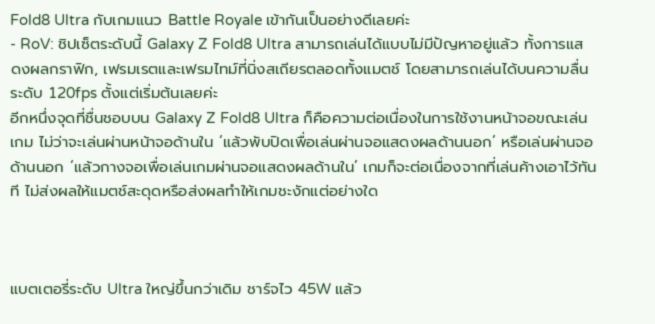Fold8 Ultra กับเกมแนว Battle Royale เข้ากันเป็นอย่างดีเลยค่ะ
- RoV: ชิปเซ็ตระดับนี้ Galaxy Z Fold8 Ultra สามารถเล่นได้แบบไม่มีปัญหาอยู่แล้ว ทั้งการแสดงผลกราฟิก, เฟรมเรตและเฟรมไทม์ที่นิ่งสเถียรตลอดทั้งแมตช์ โดยสามารถเล่นได้บนความลื่นระดับ 120fps ตั้งแต่เริ่มต้นเลยค่ะ
อีกหนึ่งจุดที่ชื่นชอบบน Galaxy Z Fold8 Ultra ก็คือความต่อเนื่องในการใช้งานหน้าจอขณะเล่นเกม ไม่ว่าจะเล่นผ่านหน้าจอด้านใน ‘แล้วพับปิดเพื่อเล่นผ่านจอแสดงผลด้านนอก’ หรือเล่นผ่านจอด้านนอก ‘แล้วกางจอเพื่อเล่นเกมผ่านจอแสดงผลด้านใน’ เกมก็จะต่อเนื่องจากที่เล่นค้างเอาไว้ทันที ไม่ส่งผลให้แมตช์สะดุดหรือส่งผลทำให้เกมชะงักแต่อย่างใด



แบตเตอรี่ระดับ Ultra ใหญ่ขึ้นกว่าเดิม ชาร์จไว 45W แล้ว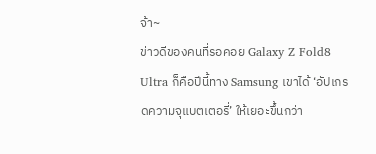จ้า~
ข่าวดีของคนที่รอคอย Galaxy Z Fold8 Ultra ก็คือปีนี้ทาง Samsung เขาได้ ‘อัปเกรดความจุแบตเตอรี่’ ให้เยอะขึ้นกว่า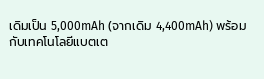เดิมเป็น 5,000mAh (จากเดิม 4,400mAh) พร้อมกับเทคโนโลยีแบตเต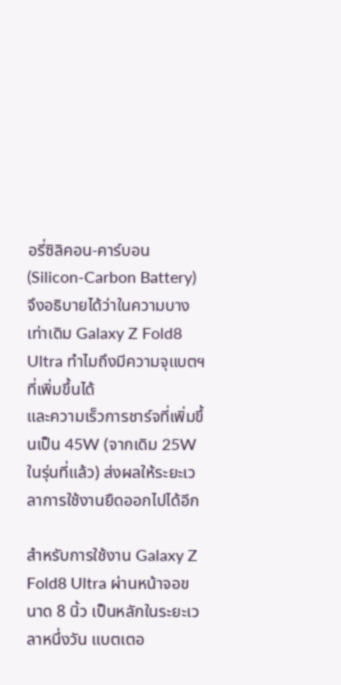อรี่ซิลิคอน-คาร์บอน (Silicon-Carbon Battery) จึงอธิบายได้ว่าในความบางเท่าเดิม Galaxy Z Fold8 Ultra ทำไมถึงมีความจุแบตฯ ที่เพิ่มขึ้นได้
และความเร็วการชาร์จที่เพิ่มขึ้นเป็น 45W (จากเดิม 25W ในรุ่นที่แล้ว) ส่งผลให้ระยะเวลาการใช้งานยืดออกไปได้อีก

สำหรับการใช้งาน Galaxy Z Fold8 Ultra ผ่านหน้าจอขนาด 8 นิ้ว เป็นหลักในระยะเวลาหนึ่งวัน แบตเตอ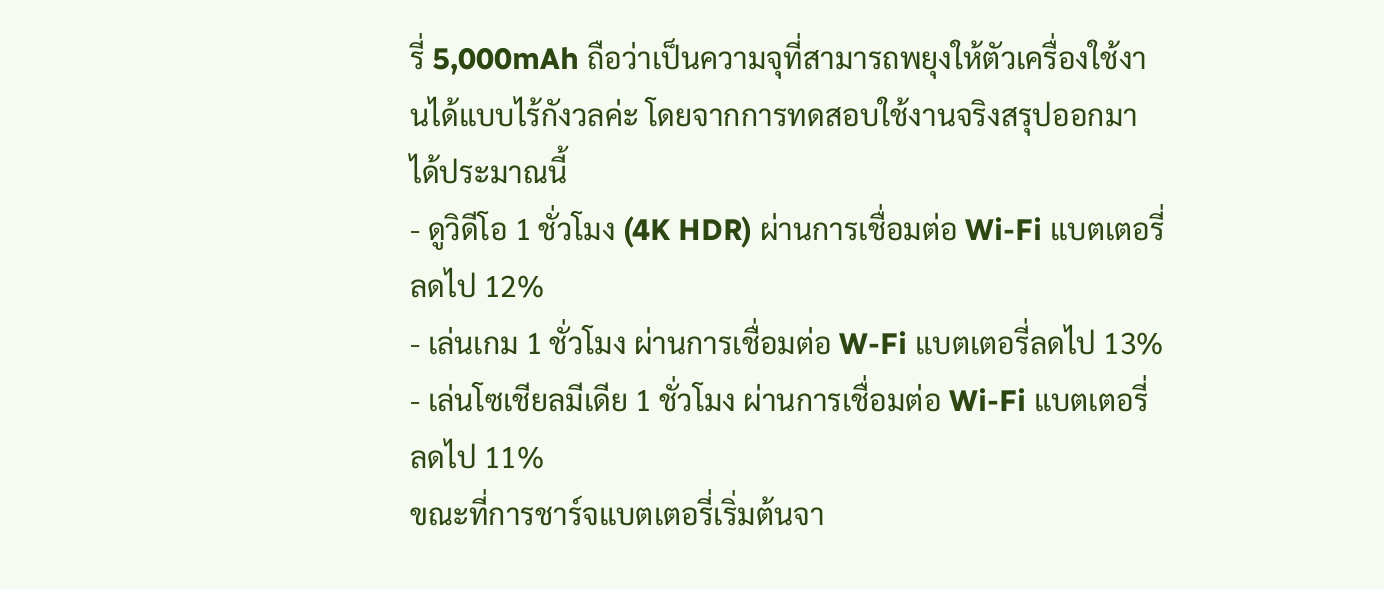รี่ 5,000mAh ถือว่าเป็นความจุที่สามารถพยุงให้ตัวเครื่องใช้งานได้แบบไร้กังวลค่ะ โดยจากการทดสอบใช้งานจริงสรุปออกมาได้ประมาณนี้
- ดูวิดีโอ 1 ชั่วโมง (4K HDR) ผ่านการเชื่อมต่อ Wi-Fi แบตเตอรี่ลดไป 12%
- เล่นเกม 1 ชั่วโมง ผ่านการเชื่อมต่อ W-Fi แบตเตอรี่ลดไป 13%
- เล่นโซเชียลมีเดีย 1 ชั่วโมง ผ่านการเชื่อมต่อ Wi-Fi แบตเตอรี่ลดไป 11%
ขณะที่การชาร์จแบตเตอรี่เริ่มต้นจา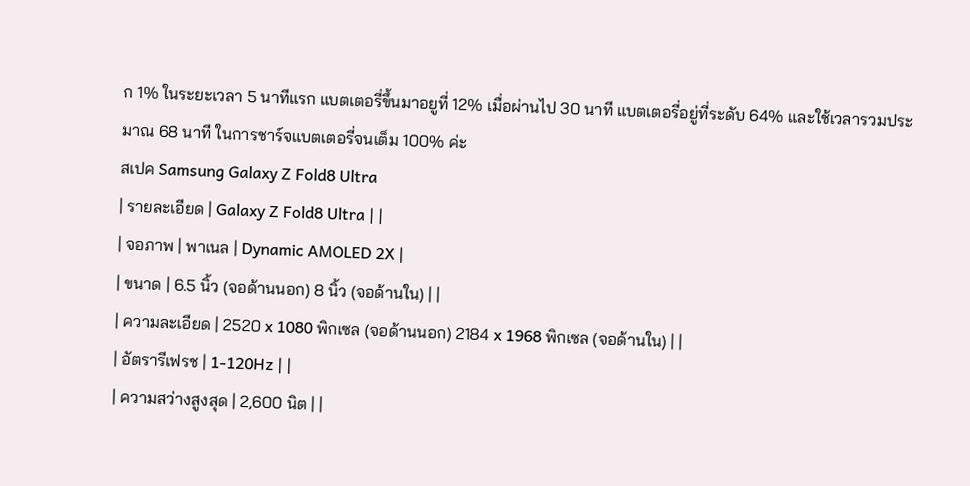ก 1% ในระยะเวลา 5 นาทีแรก แบตเตอรี่ขึ้นมาอยูที่ 12% เมื่อผ่านไป 30 นาที แบตเตอรี่อยู่ที่ระดับ 64% และใช้เวลารวมประมาณ 68 นาที ในการชาร์จแบตเตอรี่จนเต็ม 100% ค่ะ
สเปค Samsung Galaxy Z Fold8 Ultra
| รายละเอียด | Galaxy Z Fold8 Ultra | |
| จอภาพ | พาเนล | Dynamic AMOLED 2X |
| ขนาด | 6.5 นิ้ว (จอด้านนอก) 8 นิ้ว (จอด้านใน) | |
| ความละเอียด | 2520 x 1080 พิกเซล (จอด้านนอก) 2184 x 1968 พิกเซล (จอด้านใน) | |
| อัตรารีเฟรช | 1-120Hz | |
| ความสว่างสูงสุด | 2,600 นิต | |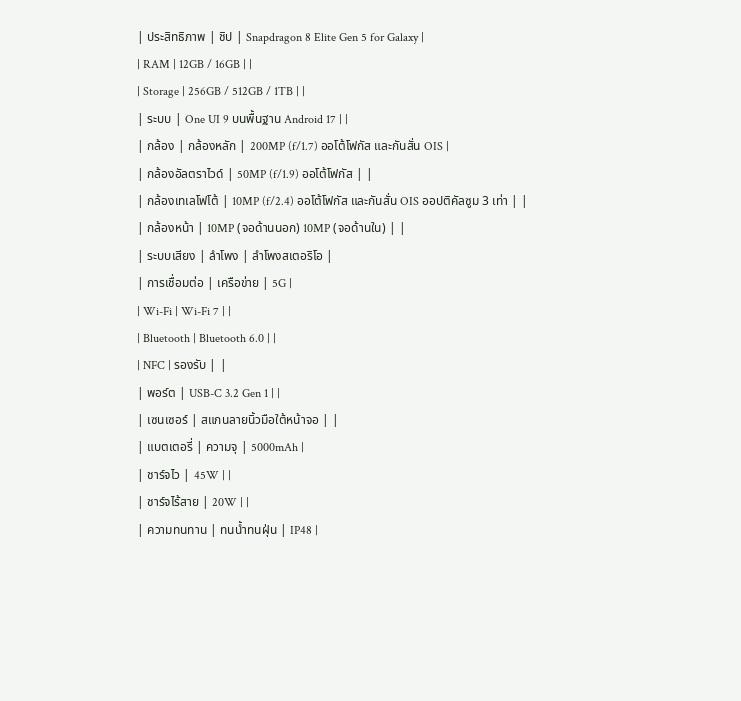| ประสิทธิภาพ | ชิป | Snapdragon 8 Elite Gen 5 for Galaxy |
| RAM | 12GB / 16GB | |
| Storage | 256GB / 512GB / 1TB | |
| ระบบ | One UI 9 บนพื้นฐาน Android 17 | |
| กล้อง | กล้องหลัก | 200MP (f/1.7) ออโต้โฟกัส และกันสั่น OIS |
| กล้องอัลตราไวด์ | 50MP (f/1.9) ออโต้โฟกัส | |
| กล้องเทเลโฟโต้ | 10MP (f/2.4) ออโต้โฟกัส และกันสั่น OIS ออปติคัลซูม 3 เท่า | |
| กล้องหน้า | 10MP (จอด้านนอก) 10MP (จอด้านใน) | |
| ระบบเสียง | ลำโพง | ลำโพงสเตอริโอ |
| การเชื่อมต่อ | เครือข่าย | 5G |
| Wi-Fi | Wi-Fi 7 | |
| Bluetooth | Bluetooth 6.0 | |
| NFC | รองรับ | |
| พอร์ต | USB-C 3.2 Gen 1 | |
| เซนเซอร์ | สแกนลายนิ้วมือใต้หน้าจอ | |
| แบตเตอรี่ | ความจุ | 5000mAh |
| ชาร์จไว | 45W | |
| ชาร์จไร้สาย | 20W | |
| ความทนทาน | ทนน้ำทนฝุ่น | IP48 |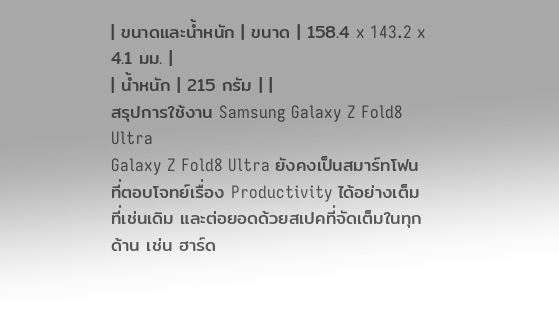| ขนาดและน้ำหนัก | ขนาด | 158.4 x 143.2 x 4.1 มม. |
| น้ำหนัก | 215 กรัม | |
สรุปการใช้งาน Samsung Galaxy Z Fold8 Ultra
Galaxy Z Fold8 Ultra ยังคงเป็นสมาร์ทโฟนที่ตอบโจทย์เรื่อง Productivity ได้อย่างเต็มที่เช่นเดิม และต่อยอดด้วยสเปคที่จัดเต็มในทุกด้าน เช่น ฮาร์ด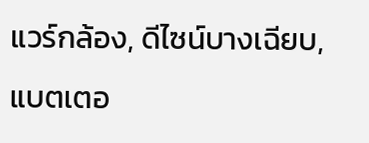แวร์กล้อง, ดีไซน์บางเฉียบ, แบตเตอ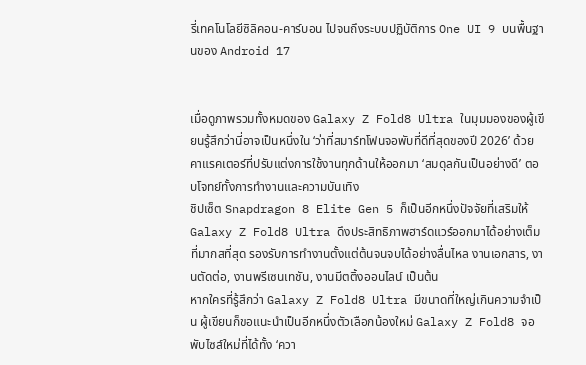รี่เทคโนโลยีซิลิคอน-คาร์บอน ไปจนถึงระบบปฏิบัติการ One UI 9 บนพื้นฐานของ Android 17


เมื่อดูภาพรวมทั้งหมดของ Galaxy Z Fold8 Ultra ในมุมมองของผู้เขียนรู้สึกว่านี่อาจเป็นหนึ่งใน ‘ว่าที่สมาร์ทโฟนจอพับที่ดีที่สุดของปี 2026’ ด้วยคาแรคเตอร์ที่ปรับแต่งการใช้งานทุกด้านให้ออกมา ‘สมดุลกันเป็นอย่างดี’ ตอบโจทย์ทั้งการทำงานและความบันเทิง
ชิปเซ็ต Snapdragon 8 Elite Gen 5 ก็เป็นอีกหนึ่งปัจจัยที่เสริมให้ Galaxy Z Fold8 Ultra ดึงประสิทธิภาพฮาร์ดแวร์ออกมาได้อย่างเต็มที่มากสที่สุด รองรับการทำงานตั้งแต่ต้นจนจบได้อย่างลื่นไหล งานเอกสาร, งานตัดต่อ, งานพรีเซนเทชัน, งานมีตติ้งออนไลน์ เป็นต้น
หากใครที่รู้สึกว่า Galaxy Z Fold8 Ultra มีขนาดที่ใหญ่เกินความจำเป็น ผู้เขียนก็ขอแนะนำเป็นอีกหนึ่งตัวเลือกน้องใหม่ Galaxy Z Fold8 จอพับไซส์ใหม่ที่ได้ทั้ง ‘ควา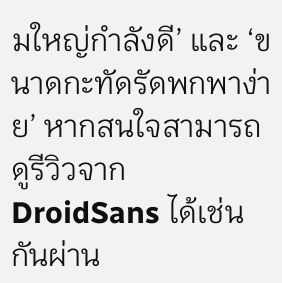มใหญ่กำลังดี’ และ ‘ขนาดกะทัดรัดพกพาง่าย’ หากสนใจสามารถดูรีวิวจาก DroidSans ได้เช่นกันผ่าน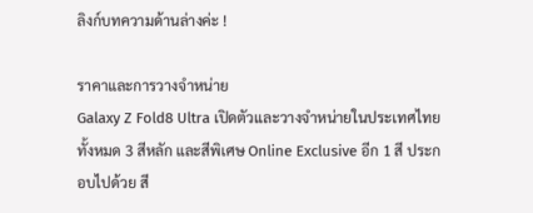ลิงก์บทความด้านล่างค่ะ !

ราคาและการวางจำหน่าย
Galaxy Z Fold8 Ultra เปิดตัวและวางจำหน่ายในประเทศไทยทั้งหมด 3 สีหลัก และสีพิเศษ Online Exclusive อีก 1 สี ประกอบไปด้วย สี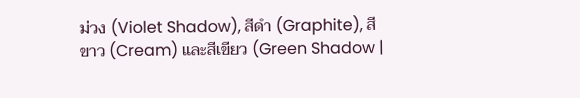ม่วง (Violet Shadow), สีดำ (Graphite), สีขาว (Cream) และสีเขียว (Green Shadow |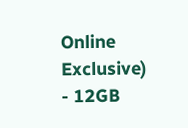Online Exclusive)
- 12GB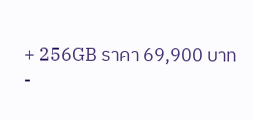+ 256GB ราคา 69,900 บาท
-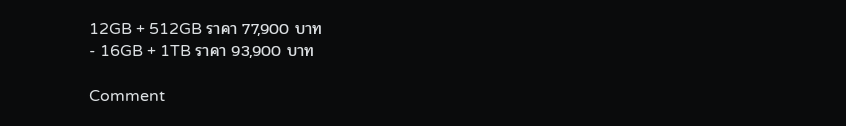12GB + 512GB ราคา 77,900 บาท
- 16GB + 1TB ราคา 93,900 บาท

Comment